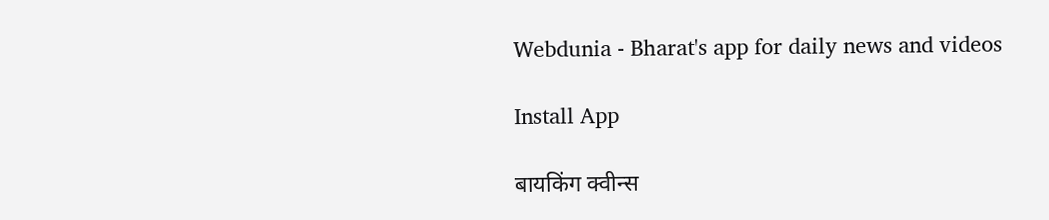Webdunia - Bharat's app for daily news and videos

Install App

बायकिंग क्वीन्स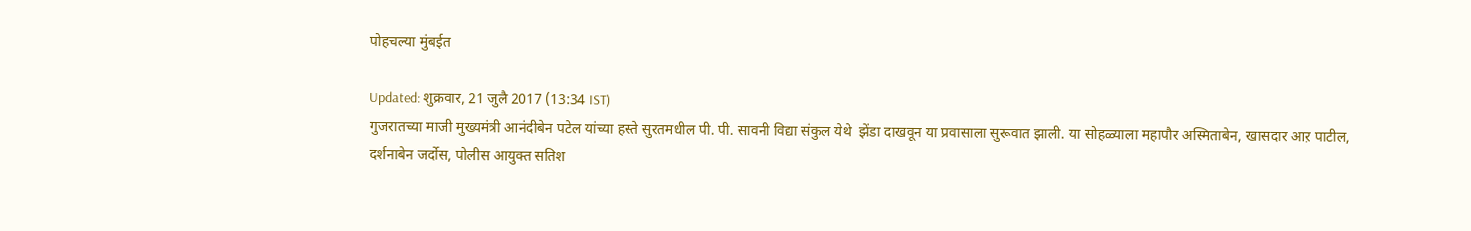पोहचल्या मुंबईत

Updated: शुक्रवार, 21 जुलै 2017 (13:34 IST)
गुजरातच्या माजी मुख्यमंत्री आनंदीबेन पटेल यांच्या हस्ते सुरतमधील पी. पी. सावनी विद्या संकुल येथे  झेंडा दाखवून या प्रवासाला सुरूवात झाली. या सोहळ्याला महापौर अस्मिताबेन, खासदार आऱ पाटील, दर्शनाबेन जर्दोस, पोलीस आयुक्त सतिश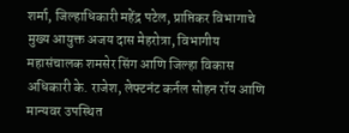शर्मा, जिल्हाधिकारी महेंद्र पटेल, प्राप्तिकर विभागाचे मुख्य आयुक्त अजय दास मेहरोत्रा, विभागीय महासंचालक शमसेर सिंग आणि जिल्हा विकास अधिकारी के. राजेश, लेफ्टनंट कर्नल सोहन रॉय आणि मान्यवर उपस्थित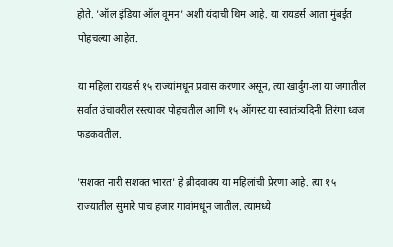होते. 'ऑल इंडिया ऑल वूमन' अशी यंदाची थिम आहे. या रायडर्स आता मुंबईत पोहचल्या आहेत.

या महिला रायडर्स १५ राज्यांमधून प्रवास करणार असून, त्या खार्दुंग-ला या जगातील सर्वात उंचावरील रस्त्यावर पोहचतील आणि १५ ऑगस्ट या स्वातंत्र्यदिनी तिरंगा ध्वज फडकवतील.

'सशक्त नारी सशक्त भारत' हे ब्रीदवाक्य या महिलांची प्रेरणा आहे. त्या १५ राज्यातील सुमारे पाच हजार गावांमधून जातील. त्यामध्ये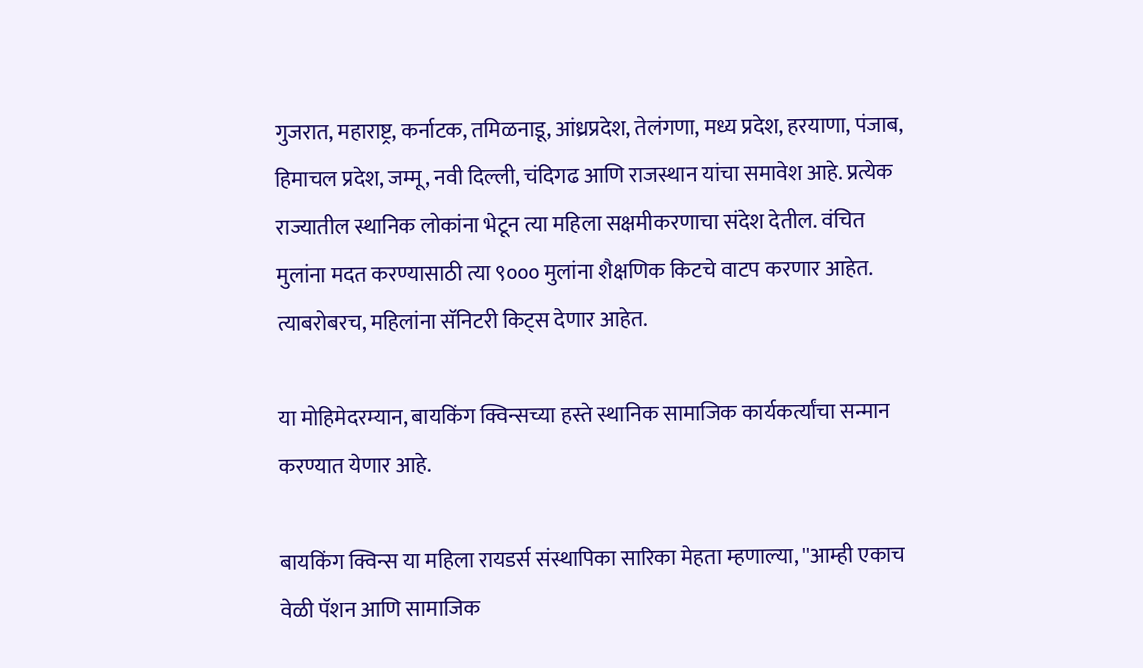गुजरात, महाराष्ट्र, कर्नाटक, तमिळनाडू, आंध्रप्रदेश, तेलंगणा, मध्य प्रदेश, हरयाणा, पंजाब, हिमाचल प्रदेश, जम्मू, नवी दिल्ली, चंदिगढ आणि राजस्थान यांचा समावेश आहे. प्रत्येक राज्यातील स्थानिक लोकांना भेटून त्या महिला सक्षमीकरणाचा संदेश देतील. वंचित मुलांना मदत करण्यासाठी त्या ९००० मुलांना शैक्षणिक किटचे वाटप करणार आहेत.  त्याबरोबरच, महिलांना सॅनिटरी किट्स देणार आहेत.

या मोहिमेदरम्यान, बायकिंग क्विन्सच्या हस्ते स्थानिक सामाजिक कार्यकर्त्यांचा सन्मान करण्यात येणार आहे.

बायकिंग क्विन्स या महिला रायडर्स संस्थापिका सारिका मेहता म्हणाल्या, ''आम्ही एकाच वेळी पॅशन आणि सामाजिक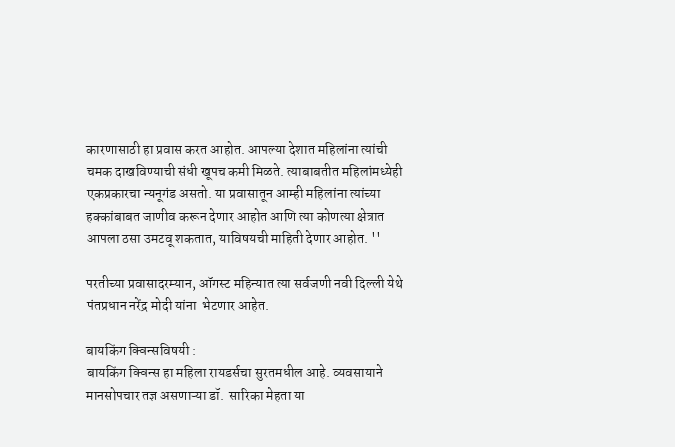कारणासाठी हा प्रवास करत आहोत. आपल्या देशात महिलांना त्यांची चमक दाखविण्याची संधी खूपच कमी मिळते. त्याबाबतीत महिलांमध्येही एकप्रकारचा न्यनूगंड असतो. या प्रवासातून आम्ही महिलांना त्यांच्या हक्कांबाबत जाणीव करून देणार आहोत आणि त्या कोणत्या क्षेत्रात आपला ठसा उमटवू शकतात, याविषयची माहिती देणार आहोत. ''

परतीच्या प्रवासादरम्यान, ऑगस्ट महिन्यात त्या सर्वजणी नवी दिल्ली येथे पंतप्रधान नरेंद्र मोदी यांना  भेटणार आहेत.

बायकिंग क्विन्सविषयी :
बायकिंग क्विन्स हा महिला रायडर्सचा सुरतमधील आहे. व्यवसायाने मानसोपचार तज्ञ असणाऱ्या डॉ.  सारिका मेहता या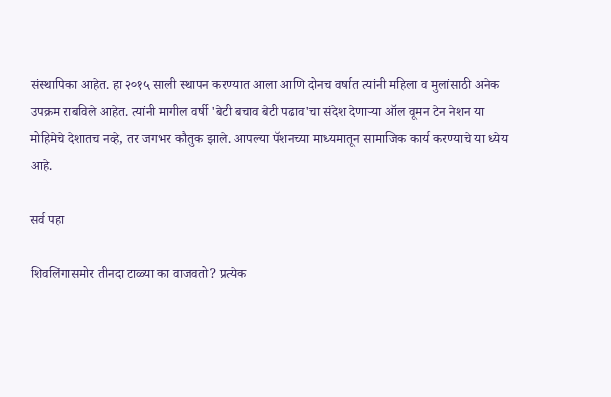संस्थापिका आहेत. हा २०१५ साली स्थापन करण्यात आला आणि दोनच वर्षात त्यांनी महिला व मुलांसाठी अनेक उपक्रम राबविले आहेत. त्यांनी मागील वर्षी 'बेटी बचाव बेटी पढाव'चा संदेश देणाऱ्या ऑल वूमन टेन नेशन या मोहिमेचे देशातच नव्हे, तर जगभर कौतुक झाले. आपल्या पॅशनच्या माध्यमातून सामाजिक कार्य करण्याचे या ध्येय आहे.

सर्व पहा

शिवलिंगासमोर तीनदा टाळ्या का वाजवतो? प्रत्येक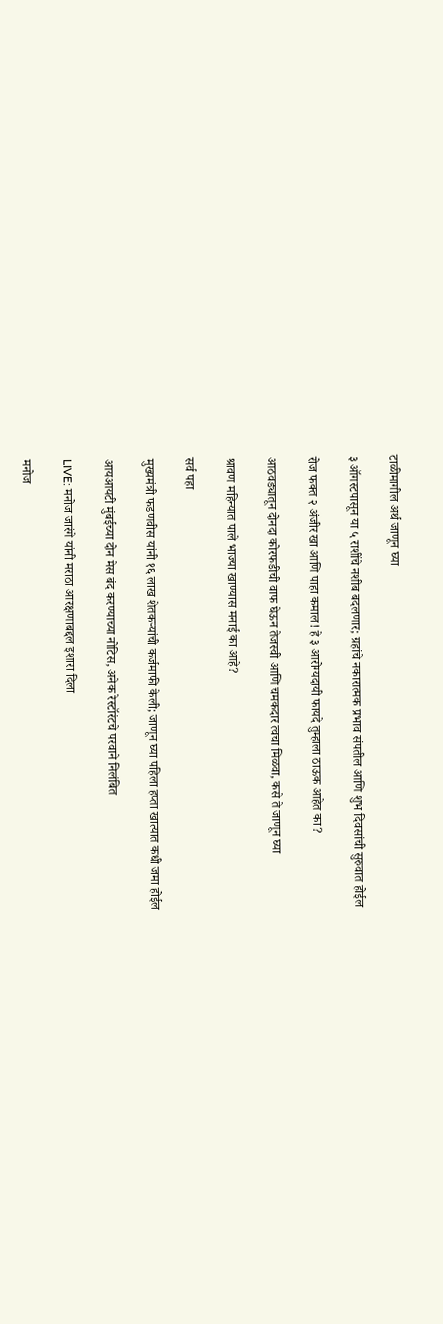टाळीमागील अर्थ जाणून घ्या

३ ऑगस्टपासून या ५ राशींचे नशीब बदलणार; ग्रहांचे नकारात्मक प्रभाव संपतील आणि शुभ दिवसांची सुरुवात होईल

रोज फक्त २ अंजीर खा आणि पाहा कमाल! हे ३ आरोग्यदायी फायदे तुम्हाला ठाऊक आहेत का?

आठवड्यातून दोनदा कोरफडीची वाफ घेऊन तेजस्वी आणि चमकदार त्वचा मिळवा, कसे ते जाणून घ्या

श्रावण महिन्यात पाले भाज्या खाण्यास मनाई का आहे?

सर्व पहा

मुख्यमंत्री फडणवीस यांनी १६ लाख शेतकऱ्यांची कर्जमाफी केली; जाणून घ्या पहिला हप्ता खात्यात कधी जमा होईल

आयआयटी मुंबईच्या दोन मेस बंद करण्याच्या नोटिस, अनेक रेस्टॉरंटचे परवाने निलंबित

LIVE: मनोज जारंगे यांनी मराठा आरक्षणाबद्दल इशारा दिला

मनोज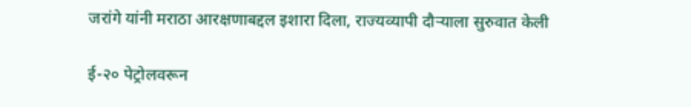जरांगे यांनी मराठा आरक्षणाबद्दल इशारा दिला, राज्यव्यापी दौऱ्याला सुरुवात केली

ई-२० पेट्रोलवरून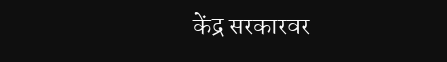केंद्र सरकारवर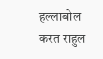हल्लाबोल करत राहुल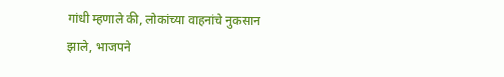गांधी म्हणाले की, लोकांच्या वाहनांचे नुकसान झाले, भाजपने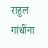राहुल गांधींना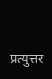प्रत्युत्तर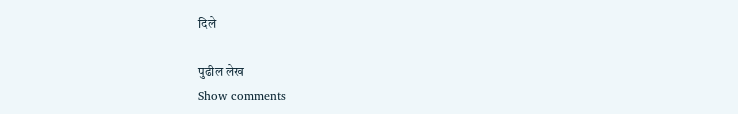दिले

पुढील लेख
Show comments